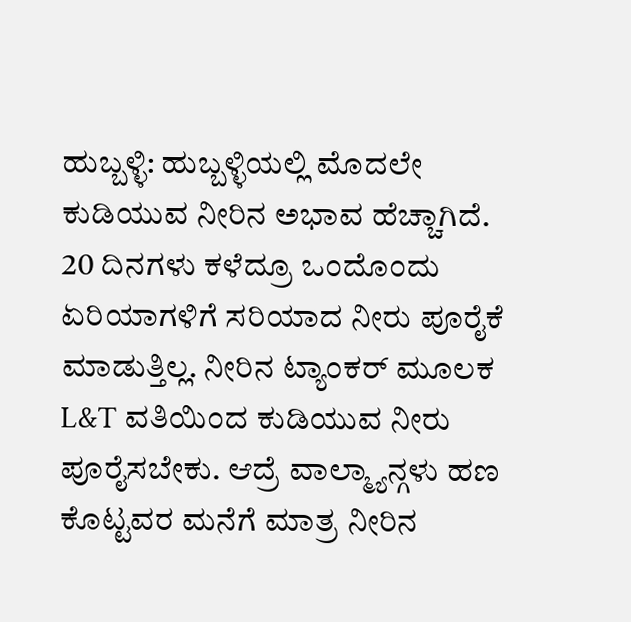ಹುಬ್ಬಳ್ಳಿ: ಹುಬ್ಬಳ್ಳಿಯಲ್ಲಿ ಮೊದಲೇ ಕುಡಿಯುವ ನೀರಿನ ಅಭಾವ ಹೆಚ್ಚಾಗಿದೆ. 20 ದಿನಗಳು ಕಳೆದ್ರೂ ಒಂದೊಂದು ಏರಿಯಾಗಳಿಗೆ ಸರಿಯಾದ ನೀರು ಪೂರೈಕೆ ಮಾಡುತ್ತಿಲ್ಲ. ನೀರಿನ ಟ್ಯಾಂಕರ್ ಮೂಲಕ L&T ವತಿಯಿಂದ ಕುಡಿಯುವ ನೀರು ಪೂರೈಸಬೇಕು. ಆದ್ರೆ ವಾಲ್ಮ್ಯಾನ್ಗಳು ಹಣ ಕೊಟ್ಟವರ ಮನೆಗೆ ಮಾತ್ರ ನೀರಿನ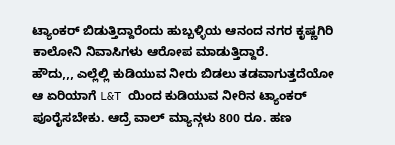ಟ್ಯಾಂಕರ್ ಬಿಡುತ್ತಿದ್ದಾರೆಂದು ಹುಬ್ಬಳ್ಳಿಯ ಆನಂದ ನಗರ ಕೃಷ್ಣಗಿರಿ ಕಾಲೋನಿ ನಿವಾಸಿಗಳು ಆರೋಪ ಮಾಡುತ್ತಿದ್ದಾರೆ.
ಹೌದು,,, ಎಲ್ಲೆಲ್ಲಿ ಕುಡಿಯುವ ನೀರು ಬಿಡಲು ತಡವಾಗುತ್ತದೆಯೋ ಆ ಏರಿಯಾಗೆ L&T ಯಿಂದ ಕುಡಿಯುವ ನೀರಿನ ಟ್ಯಾಂಕರ್ ಪೂರೈಸಬೇಕು. ಆದ್ರೆ ವಾಲ್ ಮ್ಯಾನ್ಗಳು 800 ರೂ. ಹಣ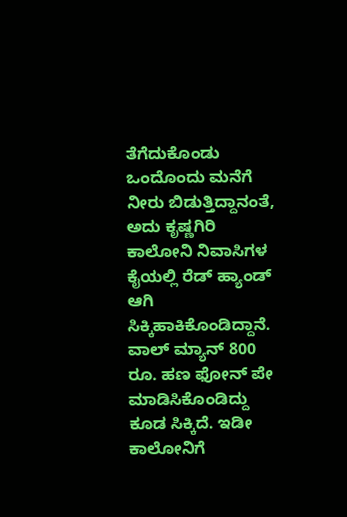ತೆಗೆದುಕೊಂಡು ಒಂದೊಂದು ಮನೆಗೆ ನೀರು ಬಿಡುತ್ತಿದ್ದಾನಂತೆ, ಅದು ಕೃಷ್ಣಗಿರಿ ಕಾಲೋನಿ ನಿವಾಸಿಗಳ ಕೈಯಲ್ಲಿ ರೆಡ್ ಹ್ಯಾಂಡ್ ಆಗಿ ಸಿಕ್ಕಿಹಾಕಿಕೊಂಡಿದ್ದಾನೆ.
ವಾಲ್ ಮ್ಯಾನ್ 800 ರೂ. ಹಣ ಫೋನ್ ಪೇ ಮಾಡಿಸಿಕೊಂಡಿದ್ದು ಕೂಡ ಸಿಕ್ಕಿದೆ. ಇಡೀ ಕಾಲೋನಿಗೆ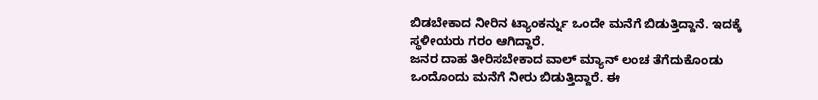ಬಿಡಬೇಕಾದ ನೀರಿನ ಟ್ಯಾಂಕರ್ನ್ನು ಒಂದೇ ಮನೆಗೆ ಬಿಡುತ್ತಿದ್ದಾನೆ. ಇದಕ್ಕೆ ಸ್ಥಳೀಯರು ಗರಂ ಆಗಿದ್ದಾರೆ.
ಜನರ ದಾಹ ತೀರಿಸಬೇಕಾದ ವಾಲ್ ಮ್ಯಾನ್ ಲಂಚ ತೆಗೆದುಕೊಂಡು ಒಂದೊಂದು ಮನೆಗೆ ನೀರು ಬಿಡುತ್ತಿದ್ದಾರೆ. ಈ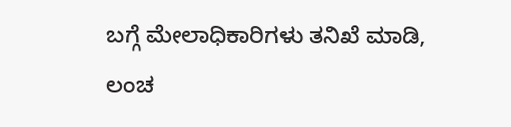ಬಗ್ಗೆ ಮೇಲಾಧಿಕಾರಿಗಳು ತನಿಖೆ ಮಾಡಿ, ಲಂಚ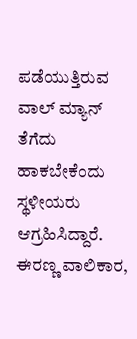ಪಡೆಯುತ್ತಿರುವ ವಾಲ್ ಮ್ಯಾನ್ ತೆಗೆದು ಹಾಕಬೇಕೆಂದು ಸ್ಥಳೀಯರು ಆಗ್ರಹಿಸಿದ್ದಾರೆ.
ಈರಣ್ಣ ವಾಲಿಕಾರ,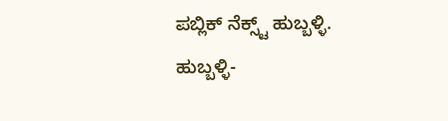ಪಬ್ಲಿಕ್ ನೆಕ್ಸ್ಟ್ ಹುಬ್ಬಳ್ಳಿ.
ಹುಬ್ಬಳ್ಳಿ-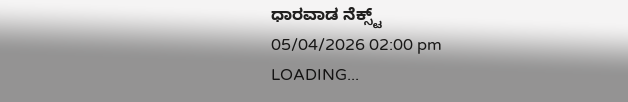ಧಾರವಾಡ ನೆಕ್ಸ್ಟ್
05/04/2026 02:00 pm
LOADING...